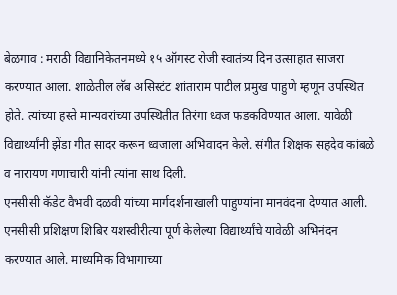बेळगाव : मराठी विद्यानिकेतनमध्ये १५ ऑगस्ट रोजी स्वातंत्र्य दिन उत्साहात साजरा करण्यात आला. शाळेतील लॅब असिस्टंट शांताराम पाटील प्रमुख पाहुणे म्हणून उपस्थित होते. त्यांच्या हस्ते मान्यवरांच्या उपस्थितीत तिरंगा ध्वज फडकविण्यात आला. यावेळी विद्यार्थ्यांनी झेंडा गीत सादर करून ध्वजाला अभिवादन केले. संगीत शिक्षक सहदेव कांबळे व नारायण गणाचारी यांनी त्यांना साथ दिली.
एनसीसी कॅडेट वैभवी दळवी यांच्या मार्गदर्शनाखाली पाहुण्यांना मानवंदना देण्यात आली. एनसीसी प्रशिक्षण शिबिर यशस्वीरीत्या पूर्ण केलेल्या विद्यार्थ्यांचे यावेळी अभिनंदन करण्यात आले. माध्यमिक विभागाच्या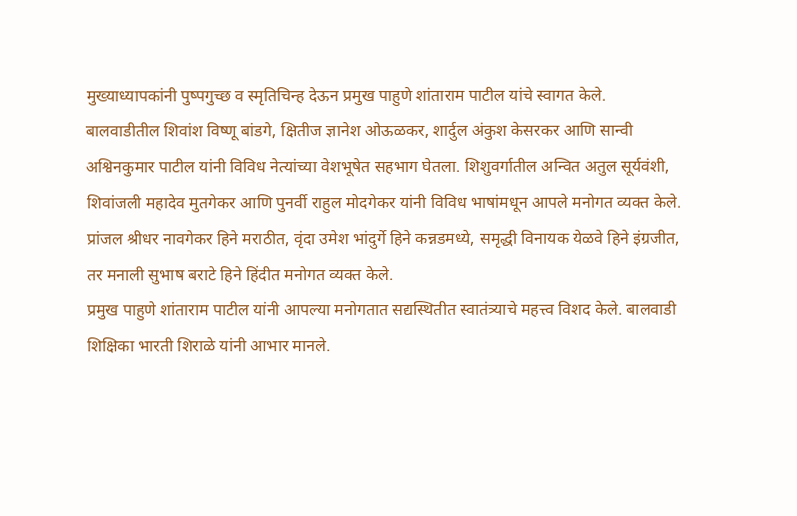मुख्याध्यापकांनी पुष्पगुच्छ व स्मृतिचिन्ह देऊन प्रमुख पाहुणे शांताराम पाटील यांचे स्वागत केले.
बालवाडीतील शिवांश विष्णू बांडगे, क्षितीज ज्ञानेश ओऊळकर, शार्दुल अंकुश केसरकर आणि सान्वी अश्विनकुमार पाटील यांनी विविध नेत्यांच्या वेशभूषेत सहभाग घेतला. शिशुवर्गातील अन्वित अतुल सूर्यवंशी, शिवांजली महादेव मुतगेकर आणि पुनर्वी राहुल मोदगेकर यांनी विविध भाषांमधून आपले मनोगत व्यक्त केले. प्रांजल श्रीधर नावगेकर हिने मराठीत, वृंदा उमेश भांदुर्गे हिने कन्नडमध्ये, समृद्धी विनायक येळवे हिने इंग्रजीत, तर मनाली सुभाष बराटे हिने हिंदीत मनोगत व्यक्त केले.
प्रमुख पाहुणे शांताराम पाटील यांनी आपल्या मनोगतात सद्यस्थितीत स्वातंत्र्याचे महत्त्व विशद केले. बालवाडी शिक्षिका भारती शिराळे यांनी आभार मानले.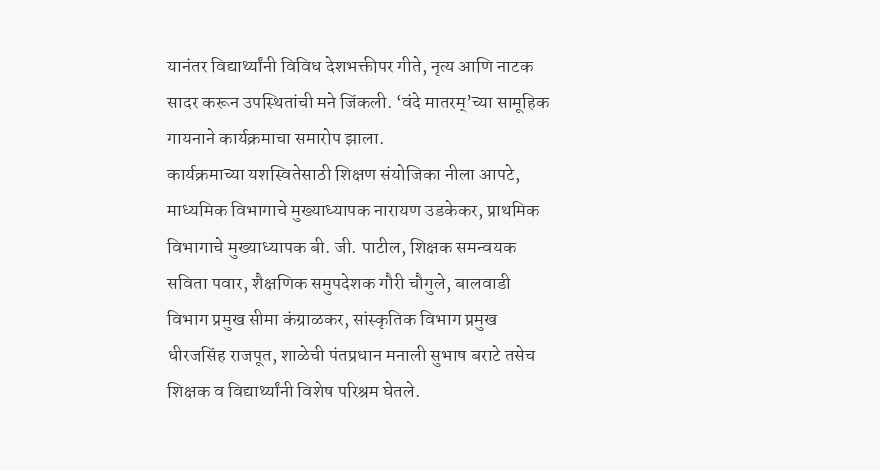यानंतर विद्यार्थ्यांनी विविध देशभक्तीपर गीते, नृत्य आणि नाटक सादर करून उपस्थितांची मने जिंकली. ‘वंदे मातरम्’च्या सामूहिक गायनाने कार्यक्रमाचा समारोप झाला.
कार्यक्रमाच्या यशस्वितेसाठी शिक्षण संयोजिका नीला आपटे, माध्यमिक विभागाचे मुख्याध्यापक नारायण उडकेकर, प्राथमिक विभागाचे मुख्याध्यापक बी. जी. पाटील, शिक्षक समन्वयक सविता पवार, शैक्षणिक समुपदेशक गौरी चौगुले, बालवाडी विभाग प्रमुख सीमा कंग्राळकर, सांस्कृतिक विभाग प्रमुख धीरजसिंह राजपूत, शाळेची पंतप्रधान मनाली सुभाष बराटे तसेच शिक्षक व विद्यार्थ्यांनी विशेष परिश्रम घेतले.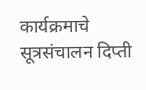कार्यक्रमाचे सूत्रसंचालन दिप्ती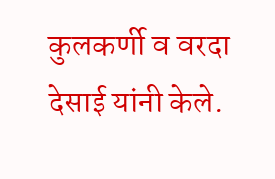कुलकर्णी व वरदा देसाई यांनी केले.